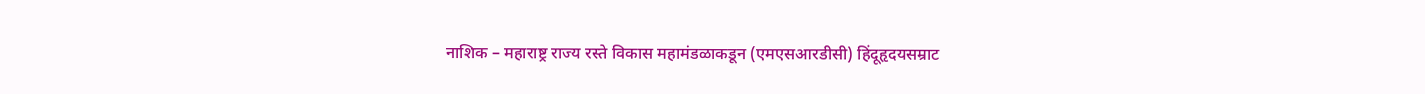नाशिक – महाराष्ट्र राज्य रस्ते विकास महामंडळाकडून (एमएसआरडीसी) हिंदूहृदयसम्राट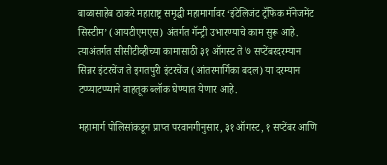बाळासाहेब ठाकरे महाराष्ट्र समृद्धी महामार्गावर ‘इंटेलिजंट ट्रॅफिक मॅनेजमेंट सिस्टीम’ (आयटीएमएस) अंतर्गत गॅन्ट्री उभारण्याचे काम सुरू आहे. त्याअंतर्गत सीसीटीव्हीच्या कामासाठी ३१ ऑगस्ट ते ७ सप्टेंबरदरम्यान सिन्नर इंटरचेंज ते इगतपुरी इंटरचेंज (आंतरमार्गिका बदल) या दरम्यान टप्प्याटप्प्याने वाहतूक ब्लॉक घेण्यात येणार आहे.

महामार्ग पोलिसांकडून प्राप्त परवानगीनुसार, ३१ ऑगस्ट, १ सप्टेंबर आणि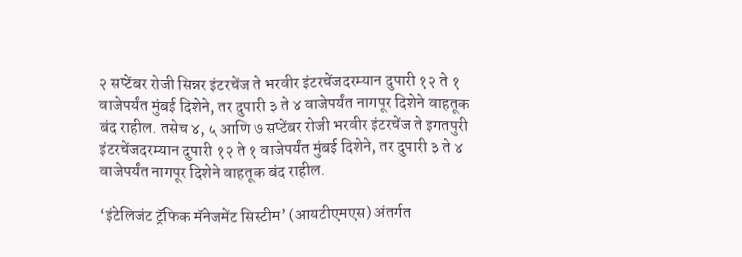२ सप्टेंबर रोजी सिन्नर इंटरचेंज ते भरवीर इंटरचेंजदरम्यान दुपारी १२ ते १ वाजेपर्यंत मुंबई दिशेने, तर दुपारी ३ ते ४ वाजेपर्यंत नागपूर दिशेने वाहतूक बंद राहील. तसेच ४, ५ आणि ७ सप्टेंबर रोजी भरवीर इंटरचेंज ते इगतपुरी इंटरचेंजदरम्यान दुपारी १२ ते १ वाजेपर्यंत मुंबई दिशेने, तर दुपारी ३ ते ४ वाजेपर्यंत नागपूर दिशेने वाहतूक बंद राहील.

‘इंटेलिजंट ट्रॅफिक मॅनेजमेंट सिस्टीम’ (आयटीएमएस) अंतर्गत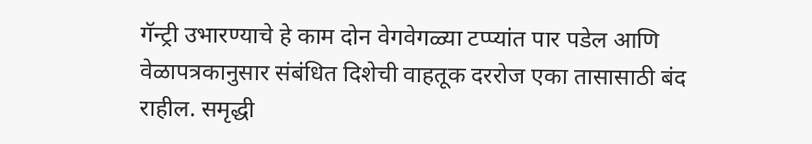गॅन्ट्री उभारण्याचे हे काम दोन वेगवेगळ्या टप्प्यांत पार पडेल आणि वेळापत्रकानुसार संबंधित दिशेची वाहतूक दररोज एका तासासाठी बंद राहील. समृद्धी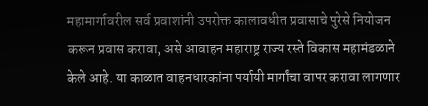महामार्गावरील सर्व प्रवाशांनी उपरोक्त कालावधीत प्रवासाचे पुरेसे नियोजन करून प्रवास करावा, असे आवाहन महाराष्ट्र राज्य रस्ते विकास महामंडळाने केले आहे. या काळात वाहनधारकांना पर्यायी मार्गांचा वापर करावा लागणार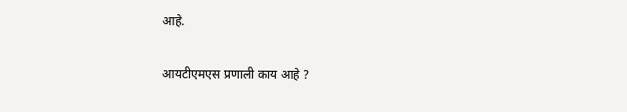आहे.

आयटीएमएस प्रणाली काय आहे ?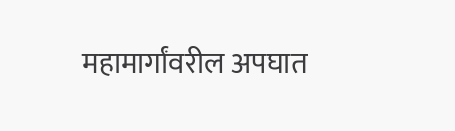महामार्गांवरील अपघात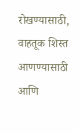रोखण्यासाठी, वाहतूक शिस्त आणण्यासाठी आणि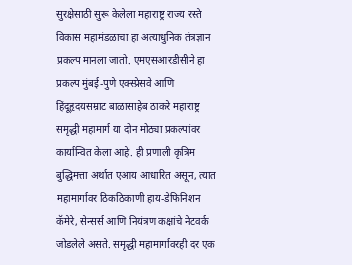सुरक्षेसाठी सुरू केलेला महाराष्ट्र राज्य रस्ते विकास महामंडळाचा हा अत्याधुनिक तंत्रज्ञान प्रकल्प मानला जातो. एमएसआरडीसीने हा प्रकल्प मुंबई-पुणे एक्स्प्रेसवे आणि हिंदूहृदयसम्राट बाळासाहेब ठाकरे महाराष्ट्र समृद्धी महामार्ग या दोन मोठ्या प्रकल्पांवर कार्यान्वित केला आहे. ही प्रणाली कृत्रिम बुद्धिमत्ता अर्थात एआय आधारित असून, त्यात महामार्गावर ठिकठिकाणी हाय-डेफिनिशन कॅमेरे, सेन्सर्स आणि नियंत्रण कक्षांचे नेटवर्क जोडलेले असते. समृद्धी महामार्गावरही दर एक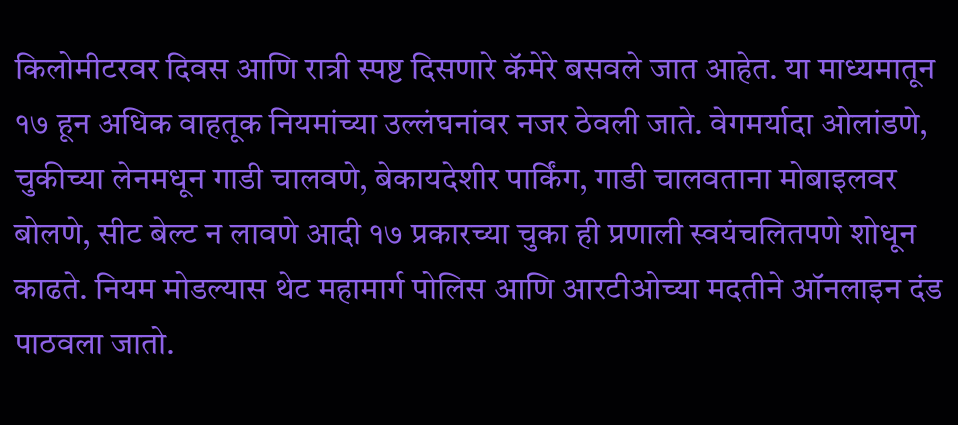किलोमीटरवर दिवस आणि रात्री स्पष्ट दिसणारे कॅमेरे बसवले जात आहेत. या माध्यमातून १७ हून अधिक वाहतूक नियमांच्या उल्लंघनांवर नजर ठेवली जाते. वेगमर्यादा ओलांडणे, चुकीच्या लेनमधून गाडी चालवणे, बेकायदेशीर पार्किंग, गाडी चालवताना मोबाइलवर बोलणे, सीट बेल्ट न लावणे आदी १७ प्रकारच्या चुका ही प्रणाली स्वयंचलितपणे शोधून काढते. नियम मोडल्यास थेट महामार्ग पोलिस आणि आरटीओच्या मदतीने ऑनलाइन दंड पाठवला जातो.